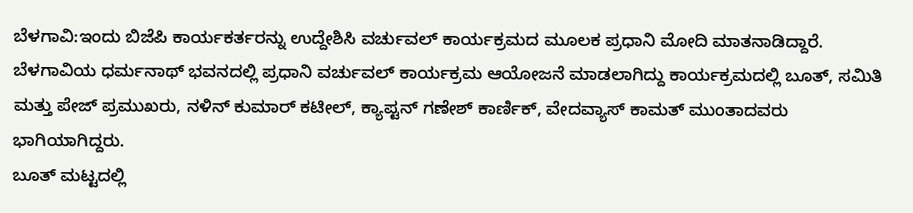ಬೆಳಗಾವಿ:ಇಂದು ಬಿಜೆಪಿ ಕಾರ್ಯಕರ್ತರನ್ನು ಉದ್ದೇಶಿಸಿ ವರ್ಚುವಲ್ ಕಾರ್ಯಕ್ರಮದ ಮೂಲಕ ಪ್ರಧಾನಿ ಮೋದಿ ಮಾತನಾಡಿದ್ದಾರೆ.
ಬೆಳಗಾವಿಯ ಧರ್ಮನಾಥ್ ಭವನದಲ್ಲಿ ಪ್ರಧಾನಿ ವರ್ಚುವಲ್ ಕಾರ್ಯಕ್ರಮ ಆಯೋಜನೆ ಮಾಡಲಾಗಿದ್ದು ಕಾರ್ಯಕ್ರಮದಲ್ಲಿ ಬೂತ್, ಸಮಿತಿ ಮತ್ತು ಪೇಜ್ ಪ್ರಮುಖರು, ನಳಿನ್ ಕುಮಾರ್ ಕಟೀಲ್, ಕ್ಯಾಪ್ಟನ್ ಗಣೇಶ್ ಕಾರ್ಣಿಕ್, ವೇದವ್ಯಾಸ್ ಕಾಮತ್ ಮುಂತಾದವರು ಭಾಗಿಯಾಗಿದ್ದರು.
ಬೂತ್ ಮಟ್ಟದಲ್ಲಿ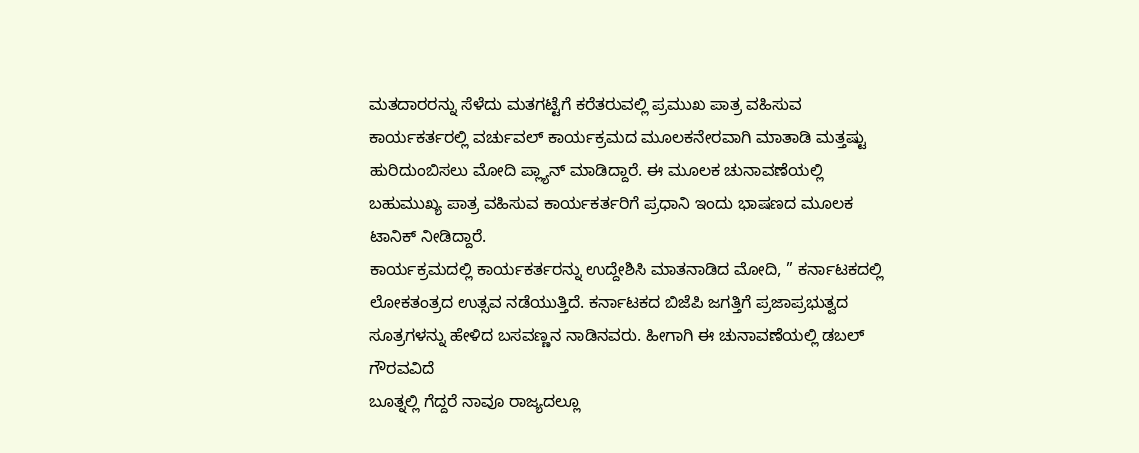ಮತದಾರರನ್ನು ಸೆಳೆದು ಮತಗಟ್ಟೆಗೆ ಕರೆತರುವಲ್ಲಿ ಪ್ರಮುಖ ಪಾತ್ರ ವಹಿಸುವ ಕಾರ್ಯಕರ್ತರಲ್ಲಿ ವರ್ಚುವಲ್ ಕಾರ್ಯಕ್ರಮದ ಮೂಲಕನೇರವಾಗಿ ಮಾತಾಡಿ ಮತ್ತಷ್ಟು ಹುರಿದುಂಬಿಸಲು ಮೋದಿ ಪ್ಲ್ಯಾನ್ ಮಾಡಿದ್ದಾರೆ. ಈ ಮೂಲಕ ಚುನಾವಣೆಯಲ್ಲಿ ಬಹುಮುಖ್ಯ ಪಾತ್ರ ವಹಿಸುವ ಕಾರ್ಯಕರ್ತರಿಗೆ ಪ್ರಧಾನಿ ಇಂದು ಭಾಷಣದ ಮೂಲಕ ಟಾನಿಕ್ ನೀಡಿದ್ದಾರೆ.
ಕಾರ್ಯಕ್ರಮದಲ್ಲಿ ಕಾರ್ಯಕರ್ತರನ್ನು ಉದ್ದೇಶಿಸಿ ಮಾತನಾಡಿದ ಮೋದಿ, ” ಕರ್ನಾಟಕದಲ್ಲಿ ಲೋಕತಂತ್ರದ ಉತ್ಸವ ನಡೆಯುತ್ತಿದೆ. ಕರ್ನಾಟಕದ ಬಿಜೆಪಿ ಜಗತ್ತಿಗೆ ಪ್ರಜಾಪ್ರಭುತ್ವದ ಸೂತ್ರಗಳನ್ನು ಹೇಳಿದ ಬಸವಣ್ಣನ ನಾಡಿನವರು. ಹೀಗಾಗಿ ಈ ಚುನಾವಣೆಯಲ್ಲಿ ಡಬಲ್ ಗೌರವವಿದೆ
ಬೂತ್ನಲ್ಲಿ ಗೆದ್ದರೆ ನಾವೂ ರಾಜ್ಯದಲ್ಲೂ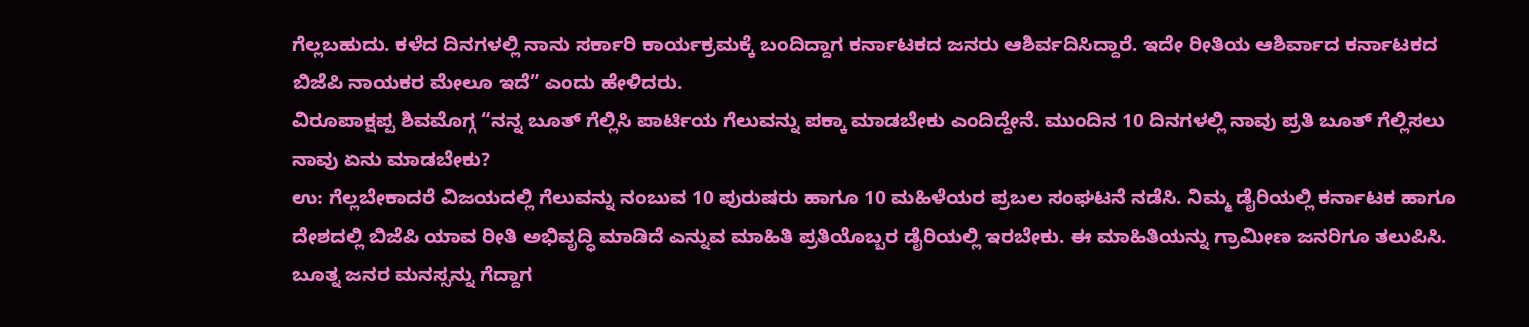ಗೆಲ್ಲಬಹುದು. ಕಳೆದ ದಿನಗಳಲ್ಲಿ ನಾನು ಸರ್ಕಾರಿ ಕಾರ್ಯಕ್ರಮಕ್ಕೆ ಬಂದಿದ್ದಾಗ ಕರ್ನಾಟಕದ ಜನರು ಆಶಿರ್ವದಿಸಿದ್ದಾರೆ. ಇದೇ ರೀತಿಯ ಆಶಿರ್ವಾದ ಕರ್ನಾಟಕದ ಬಿಜೆಪಿ ನಾಯಕರ ಮೇಲೂ ಇದೆ” ಎಂದು ಹೇಳಿದರು.
ವಿರೂಪಾಕ್ಷಪ್ಪ ಶಿವಮೊಗ್ಗ “ನನ್ನ ಬೂತ್ ಗೆಲ್ಲಿಸಿ ಪಾರ್ಟಿಯ ಗೆಲುವನ್ನು ಪಕ್ಕಾ ಮಾಡಬೇಕು ಎಂದಿದ್ದೇನೆ. ಮುಂದಿನ 10 ದಿನಗಳಲ್ಲಿ ನಾವು ಪ್ರತಿ ಬೂತ್ ಗೆಲ್ಲಿಸಲು ನಾವು ಏನು ಮಾಡಬೇಕು?
ಉ: ಗೆಲ್ಲಬೇಕಾದರೆ ವಿಜಯದಲ್ಲಿ ಗೆಲುವನ್ನು ನಂಬುವ 10 ಪುರುಷರು ಹಾಗೂ 10 ಮಹಿಳೆಯರ ಪ್ರಬಲ ಸಂಘಟನೆ ನಡೆಸಿ. ನಿಮ್ಮ ಡೈರಿಯಲ್ಲಿ ಕರ್ನಾಟಕ ಹಾಗೂ ದೇಶದಲ್ಲಿ ಬಿಜೆಪಿ ಯಾವ ರೀತಿ ಅಭಿವೃದ್ಧಿ ಮಾಡಿದೆ ಎನ್ನುವ ಮಾಹಿತಿ ಪ್ರತಿಯೊಬ್ಬರ ಡೈರಿಯಲ್ಲಿ ಇರಬೇಕು. ಈ ಮಾಹಿತಿಯನ್ನು ಗ್ರಾಮೀಣ ಜನರಿಗೂ ತಲುಪಿಸಿ. ಬೂತ್ನ ಜನರ ಮನಸ್ಸನ್ನು ಗೆದ್ದಾಗ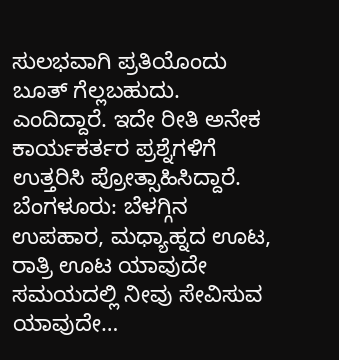ಸುಲಭವಾಗಿ ಪ್ರತಿಯೊಂದು ಬೂತ್ ಗೆಲ್ಲಬಹುದು. ಎಂದಿದ್ದಾರೆ. ಇದೇ ರೀತಿ ಅನೇಕ ಕಾರ್ಯಕರ್ತರ ಪ್ರಶ್ನೆಗಳಿಗೆ ಉತ್ತರಿಸಿ ಪ್ರೋತ್ಸಾಹಿಸಿದ್ದಾರೆ.
ಬೆಂಗಳೂರು: ಬೆಳಗ್ಗಿನ ಉಪಹಾರ, ಮಧ್ಯಾಹ್ನದ ಊಟ, ರಾತ್ರಿ ಊಟ ಯಾವುದೇ ಸಮಯದಲ್ಲಿ ನೀವು ಸೇವಿಸುವ ಯಾವುದೇ…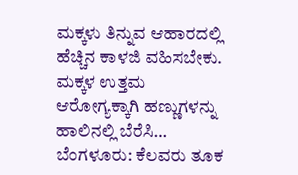ಮಕ್ಕಳು ತಿನ್ನುವ ಆಹಾರದಲ್ಲಿ ಹೆಚ್ಚಿನ ಕಾಳಜಿ ವಹಿಸಬೇಕು. ಮಕ್ಕಳ ಉತ್ತಮ ಆರೋಗ್ಯಕ್ಕಾಗಿ ಹಣ್ಣುಗಳನ್ನು ಹಾಲಿನಲ್ಲಿ ಬೆರೆಸಿ…
ಬೆಂಗಳೂರು: ಕೆಲವರು ತೂಕ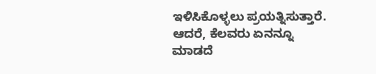ಇಳಿಸಿಕೊಳ್ಳಲು ಪ್ರಯತ್ನಿಸುತ್ತಾರೆ. ಆದರೆ, ಕೆಲವರು ಏನನ್ನೂ ಮಾಡದೆ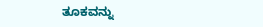ತೂಕವನ್ನು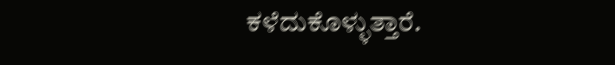ಕಳೆದುಕೊಳ್ಳುತ್ತಾರೆ.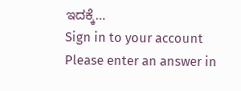ಇದಕ್ಕೆ…
Sign in to your account
Please enter an answer in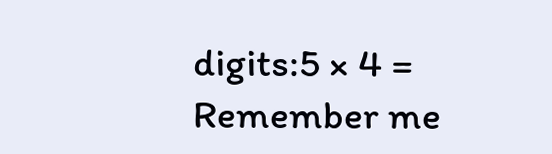digits:5 × 4 =
Remember me